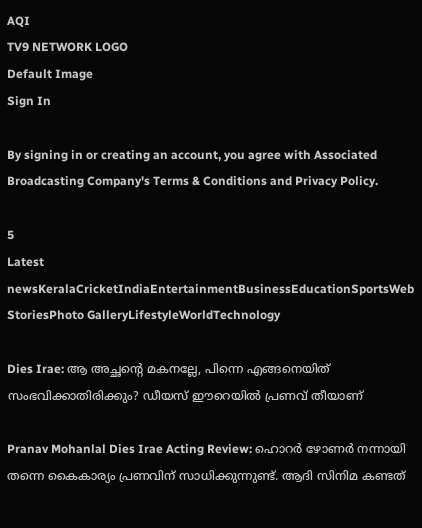AQI
TV9 NETWORK LOGO
Default Image
Sign In

By signing in or creating an account, you agree with Associated Broadcasting Company's Terms & Conditions and Privacy Policy.

5
Latest newsKeralaCricketIndiaEntertainmentBusinessEducationSportsWeb StoriesPhoto GalleryLifestyleWorldTechnology

Dies Irae: ആ അച്ഛന്റെ മകനല്ലേ, പിന്നെ എങ്ങനെയിത് സംഭവിക്കാതിരിക്കും? ഡീയസ് ഈറെയില്‍ പ്രണവ് തീയാണ്‌

Pranav Mohanlal Dies Irae Acting Review: ഹൊറര്‍ ഴോണര്‍ നന്നായി തന്നെ കൈകാര്യം പ്രണവിന് സാധിക്കുന്നുണ്ട്. ആദി സിനിമ കണ്ടത്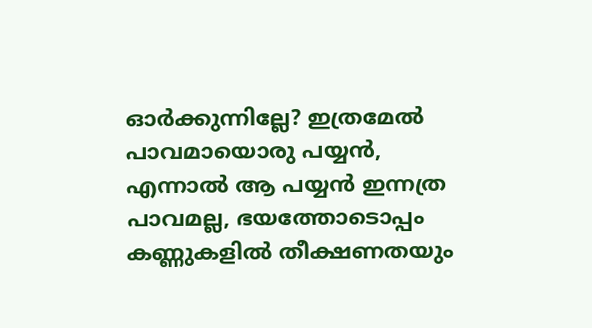ഓര്‍ക്കുന്നില്ലേ? ഇത്രമേല്‍ പാവമായൊരു പയ്യന്‍, എന്നാല്‍ ആ പയ്യന്‍ ഇന്നത്ര പാവമല്ല, ഭയത്തോടൊപ്പം കണ്ണുകളില്‍ തീക്ഷണതയും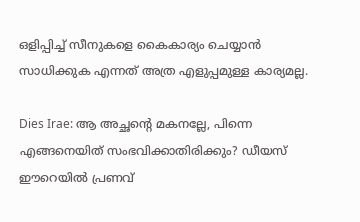ഒളിപ്പിച്ച് സീനുകളെ കൈകാര്യം ചെയ്യാന്‍ സാധിക്കുക എന്നത് അത്ര എളുപ്പമുള്ള കാര്യമല്ല.

Dies Irae: ആ അച്ഛന്റെ മകനല്ലേ, പിന്നെ എങ്ങനെയിത് സംഭവിക്കാതിരിക്കും? ഡീയസ് ഈറെയില്‍ പ്രണവ്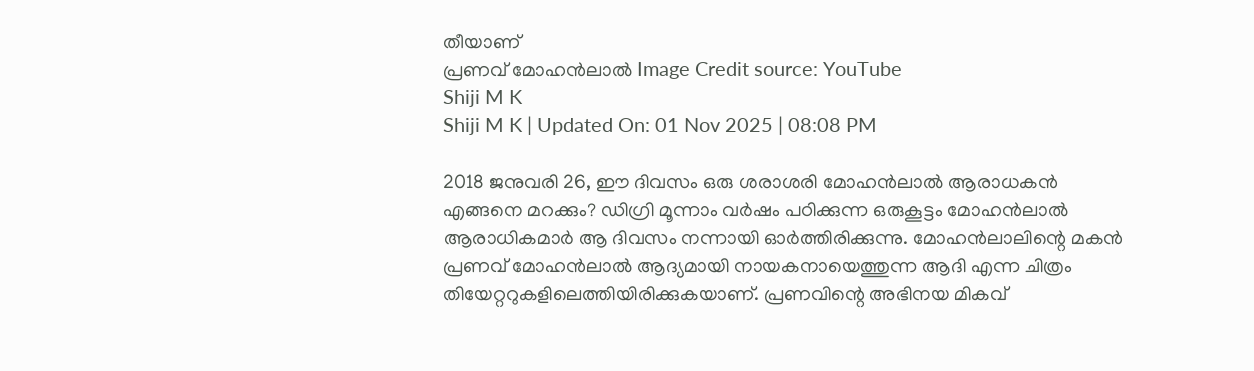തീയാണ്‌
പ്രണവ് മോഹന്‍ലാല്‍ Image Credit source: YouTube
Shiji M K
Shiji M K | Updated On: 01 Nov 2025 | 08:08 PM

2018 ജനുവരി 26, ഈ ദിവസം ഒരു ശരാശരി മോഹന്‍ലാല്‍ ആരാധകന്‍ എങ്ങനെ മറക്കും? ഡിഗ്രി മൂന്നാം വര്‍ഷം പഠിക്കുന്ന ഒരുകൂട്ടം മോഹന്‍ലാല്‍ ആരാധികമാര്‍ ആ ദിവസം നന്നായി ഓര്‍ത്തിരിക്കുന്നു. മോഹന്‍ലാലിന്റെ മകന്‍ പ്രണവ് മോഹന്‍ലാല്‍ ആദ്യമായി നായകനായെത്തുന്ന ആദി എന്ന ചിത്രം തിയേറ്ററുകളിലെത്തിയിരിക്കുകയാണ്. പ്രണവിന്റെ അഭിനയ മികവ്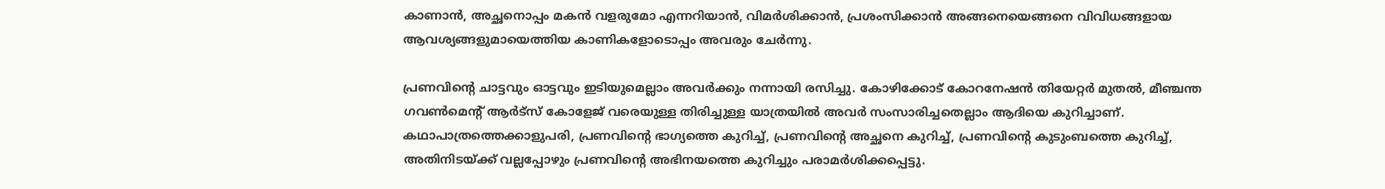കാണാന്‍, അച്ഛനൊപ്പം മകന്‍ വളരുമോ എന്നറിയാന്‍, വിമര്‍ശിക്കാന്‍, പ്രശംസിക്കാന്‍ അങ്ങനെയെങ്ങനെ വിവിധങ്ങളായ ആവശ്യങ്ങളുമായെത്തിയ കാണികളോടൊപ്പം അവരും ചേര്‍ന്നു.

പ്രണവിന്റെ ചാട്ടവും ഓട്ടവും ഇടിയുമെല്ലാം അവര്‍ക്കും നന്നായി രസിച്ചു. കോഴിക്കോട് കോറനേഷന്‍ തിയേറ്റര്‍ മുതല്‍, മീഞ്ചന്ത ഗവണ്‍മെന്റ് ആര്‍ട്‌സ് കോളേജ് വരെയുള്ള തിരിച്ചുള്ള യാത്രയില്‍ അവര്‍ സംസാരിച്ചതെല്ലാം ആദിയെ കുറിച്ചാണ്. കഥാപാത്രത്തെക്കാളുപരി, പ്രണവിന്റെ ഭാഗ്യത്തെ കുറിച്ച്, പ്രണവിന്റെ അച്ഛനെ കുറിച്ച്, പ്രണവിന്റെ കുടുംബത്തെ കുറിച്ച്, അതിനിടയ്ക്ക് വല്ലപ്പോഴും പ്രണവിന്റെ അഭിനയത്തെ കുറിച്ചും പരാമര്‍ശിക്കപ്പെട്ടു.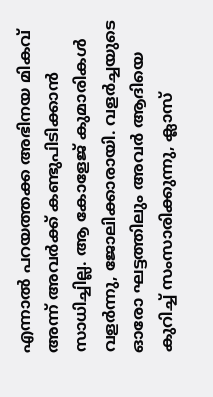എന്നാല്‍ പറയത്തക്ക അഭിനയ മികവ് അന്ന് അവര്‍ക്ക് കണ്ടുപിടിക്കാന്‍ സാധിച്ചില്ല. ആ കോളേജ് കുമാരികള്‍ വളര്‍ന്നു, ജോലിക്കാരായി. വളര്‍ച്ചയുടെ ഓരോ ഘട്ടത്തിലും അവര്‍ ആദിയെ കുറിച്ച് സംസാരിക്കുന്നു, ക്ലാസ്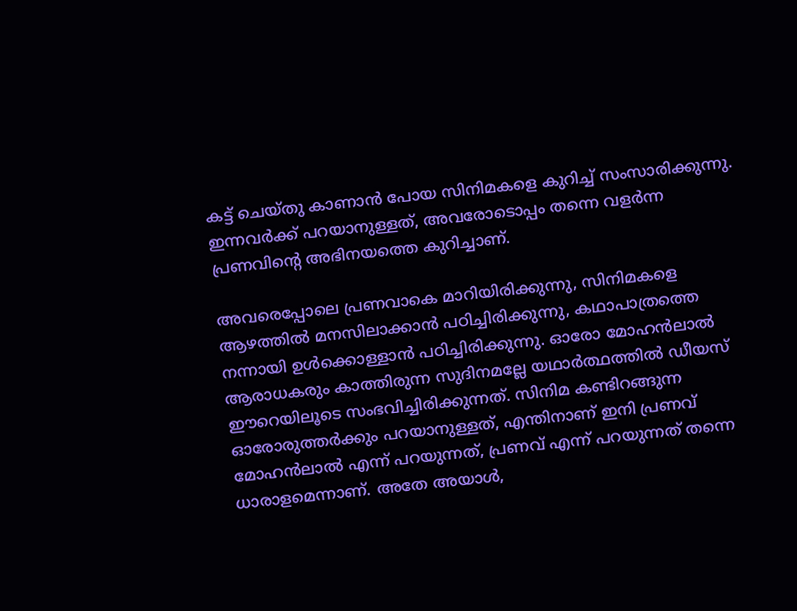കട്ട് ചെയ്തു കാണാന്‍ പോയ സിനിമകളെ കുറിച്ച് സംസാരിക്കുന്നു. ഇന്നവര്‍ക്ക് പറയാനുള്ളത്, അവരോടൊപ്പം തന്നെ വളര്‍ന്ന പ്രണവിന്റെ അഭിനയത്തെ കുറിച്ചാണ്.

അവരെപ്പോലെ പ്രണവാകെ മാറിയിരിക്കുന്നു, സിനിമകളെ ആഴത്തില്‍ മനസിലാക്കാന്‍ പഠിച്ചിരിക്കുന്നു, കഥാപാത്രത്തെ നന്നായി ഉള്‍ക്കൊള്ളാന്‍ പഠിച്ചിരിക്കുന്നു. ഓരോ മോഹന്‍ലാല്‍ ആരാധകരും കാത്തിരുന്ന സുദിനമല്ലേ യഥാര്‍ത്ഥത്തില്‍ ഡീയസ് ഈറെയിലൂടെ സംഭവിച്ചിരിക്കുന്നത്. സിനിമ കണ്ടിറങ്ങുന്ന ഓരോരുത്തര്‍ക്കും പറയാനുള്ളത്, എന്തിനാണ് ഇനി പ്രണവ് മോഹന്‍ലാല്‍ എന്ന് പറയുന്നത്, പ്രണവ് എന്ന് പറയുന്നത് തന്നെ ധാരാളമെന്നാണ്. അതേ അയാള്‍,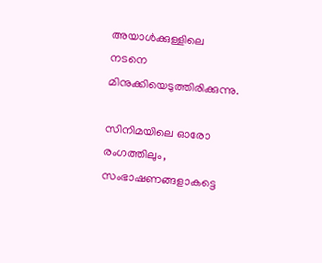അയാള്‍ക്കുള്ളിലെ നടനെ മിനുക്കിയെടുത്തിരിക്കുന്നു.

സിനിമയിലെ ഓരോ രംഗത്തിലും, സംഭാഷണങ്ങളാകട്ടെ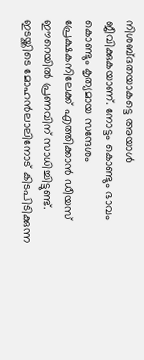നിശബ്ദതയാകട്ടെ അയാള്‍ ജീവിക്കുകയാണ്. നോട്ടം കൊണ്ടും ഭാവം കൊണ്ടും കൃത്യമായ സന്ദേശം പ്രേക്ഷകനിലേക്ക് എത്തിക്കാന്‍ ഡീയസ് ഈറെയില്‍ പ്രണവിന് സാധിച്ചിട്ടുണ്ട്. ഇടയ്ക്കിടെ മോഹന്‍ലാലിനോട് കിടപിടിക്കുന്ന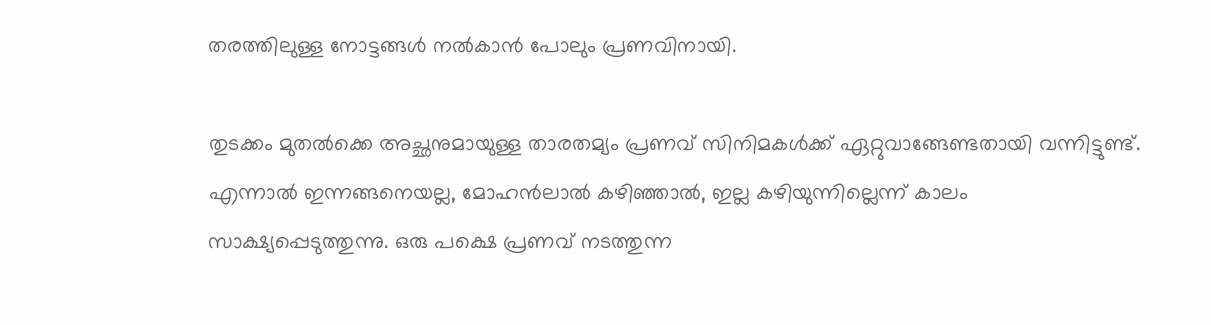തരത്തിലുള്ള നോട്ടങ്ങള്‍ നല്‍കാന്‍ പോലും പ്രണവിനായി.

തുടക്കം മുതല്‍ക്കെ അച്ഛനുമായുള്ള താരതമ്യം പ്രണവ് സിനിമകള്‍ക്ക് ഏറ്റുവാങ്ങേണ്ടതായി വന്നിട്ടുണ്ട്. എന്നാല്‍ ഇന്നങ്ങനെയല്ല, മോഹന്‍ലാല്‍ കഴിഞ്ഞാല്‍, ഇല്ല കഴിയുന്നില്ലെന്ന് കാലം സാക്ഷ്യപ്പെടുത്തുന്നു. ഒരു പക്ഷെ പ്രണവ് നടത്തുന്ന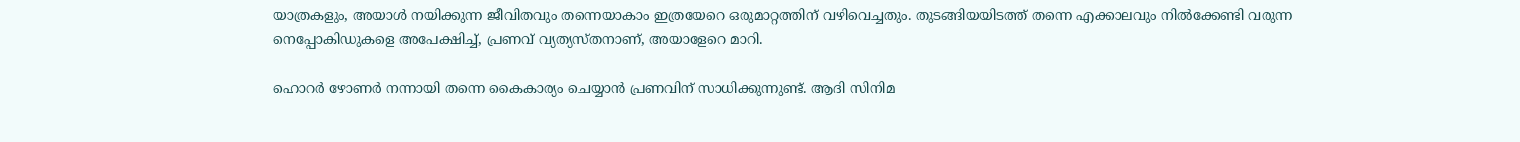യാത്രകളും, അയാള്‍ നയിക്കുന്ന ജീവിതവും തന്നെയാകാം ഇത്രയേറെ ഒരുമാറ്റത്തിന് വഴിവെച്ചതും. തുടങ്ങിയയിടത്ത് തന്നെ എക്കാലവും നില്‍ക്കേണ്ടി വരുന്ന നെപ്പോകിഡുകളെ അപേക്ഷിച്ച്, പ്രണവ് വ്യത്യസ്തനാണ്, അയാളേറെ മാറി.

ഹൊറര്‍ ഴോണര്‍ നന്നായി തന്നെ കൈകാര്യം ചെയ്യാൻ പ്രണവിന് സാധിക്കുന്നുണ്ട്. ആദി സിനിമ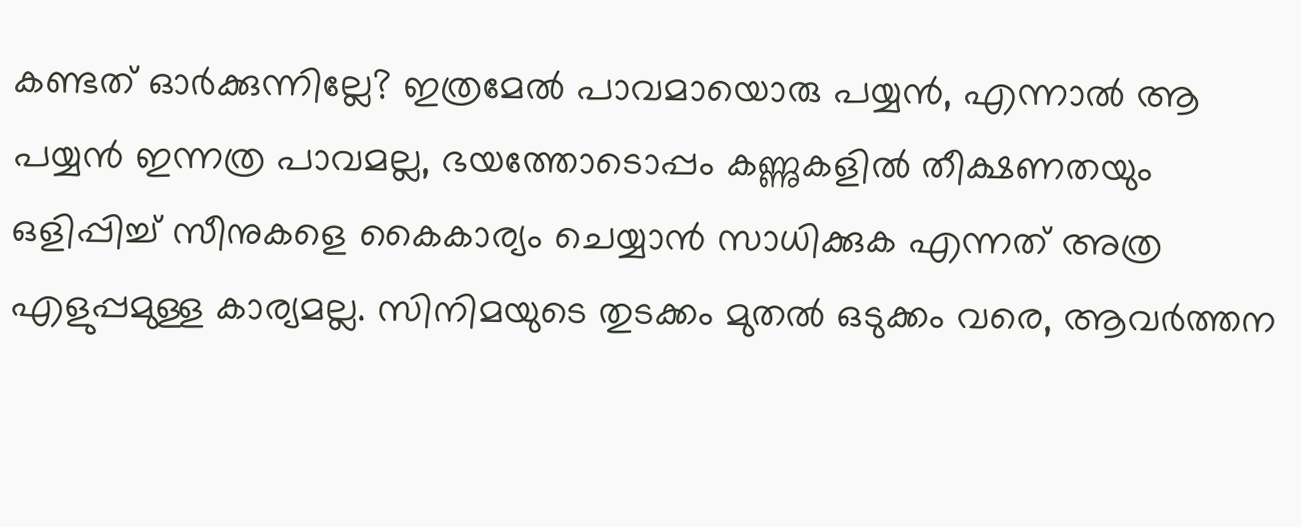കണ്ടത് ഓര്‍ക്കുന്നില്ലേ? ഇത്രമേല്‍ പാവമായൊരു പയ്യന്‍, എന്നാല്‍ ആ പയ്യന്‍ ഇന്നത്ര പാവമല്ല, ഭയത്തോടൊപ്പം കണ്ണുകളില്‍ തീക്ഷണതയും ഒളിപ്പിച്ച് സീനുകളെ കൈകാര്യം ചെയ്യാന്‍ സാധിക്കുക എന്നത് അത്ര എളുപ്പമുള്ള കാര്യമല്ല. സിനിമയുടെ തുടക്കം മുതല്‍ ഒടുക്കം വരെ, ആവര്‍ത്തന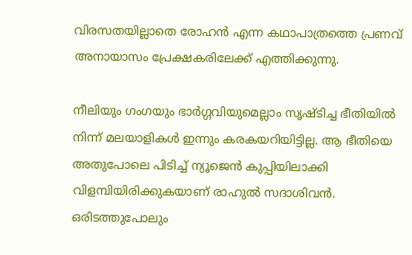വിരസതയില്ലാതെ രോഹന്‍ എന്ന കഥാപാത്രത്തെ പ്രണവ് അനായാസം പ്രേക്ഷകരിലേക്ക് എത്തിക്കുന്നു.

നീലിയും ഗംഗയും ഭാര്‍ഗ്ഗവിയുമെല്ലാം സൃഷ്ടിച്ച ഭീതിയില്‍ നിന്ന് മലയാളികള്‍ ഇന്നും കരകയറിയിട്ടില്ല. ആ ഭീതിയെ അതുപോലെ പിടിച്ച് ന്യൂജെന്‍ കുപ്പിയിലാക്കി വിളമ്പിയിരിക്കുകയാണ് രാഹുല്‍ സദാശിവന്‍. ഒരിടത്തുപോലും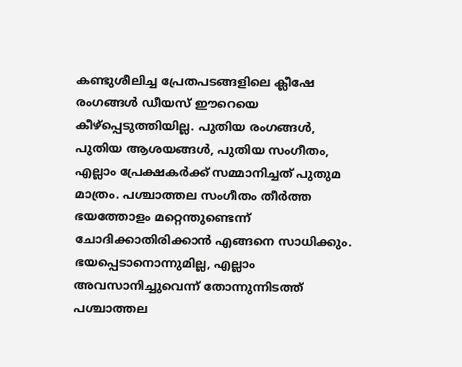കണ്ടുശീലിച്ച പ്രേതപടങ്ങളിലെ ക്ലീഷേ രംഗങ്ങള്‍ ഡീയസ് ഈറെയെ കീഴ്‌പ്പെടുത്തിയില്ല. പുതിയ രംഗങ്ങള്‍, പുതിയ ആശയങ്ങള്‍, പുതിയ സംഗീതം, എല്ലാം പ്രേക്ഷകര്‍ക്ക് സമ്മാനിച്ചത്‌ പുതുമ മാത്രം. പശ്ചാത്തല സംഗീതം തീര്‍ത്ത ഭയത്തോളം മറ്റെന്തുണ്ടെന്ന് ചോദിക്കാതിരിക്കാന്‍ എങ്ങനെ സാധിക്കും. ഭയപ്പെടാനൊന്നുമില്ല, എല്ലാം അവസാനിച്ചുവെന്ന് തോന്നുന്നിടത്ത് പശ്ചാത്തല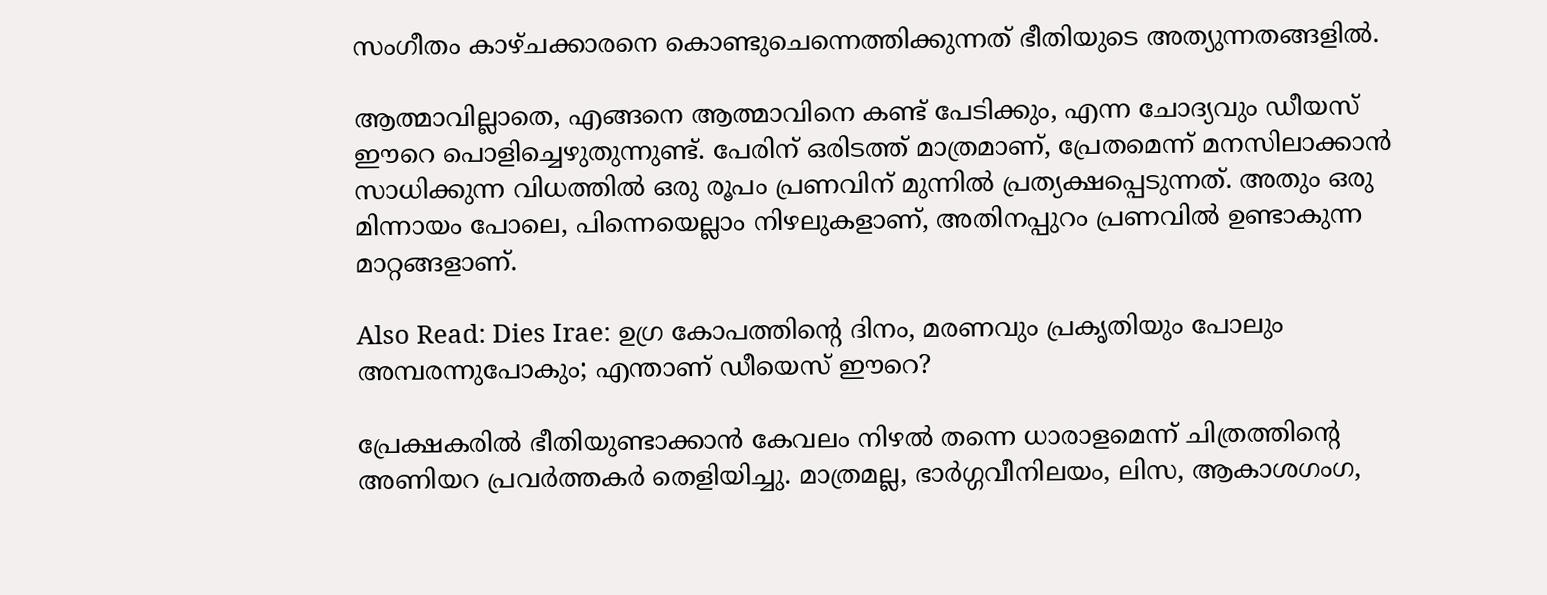സംഗീതം കാഴ്ചക്കാരനെ കൊണ്ടുചെന്നെത്തിക്കുന്നത് ഭീതിയുടെ അത്യുന്നതങ്ങളിൽ.

ആത്മാവില്ലാതെ, എങ്ങനെ ആത്മാവിനെ കണ്ട് പേടിക്കും, എന്ന ചോദ്യവും ഡീയസ് ഈറെ പൊളിച്ചെഴുതുന്നുണ്ട്. പേരിന് ഒരിടത്ത് മാത്രമാണ്, പ്രേതമെന്ന് മനസിലാക്കാന്‍ സാധിക്കുന്ന വിധത്തില്‍ ഒരു രൂപം പ്രണവിന് മുന്നില്‍ പ്രത്യക്ഷപ്പെടുന്നത്. അതും ഒരു മിന്നായം പോലെ, പിന്നെയെല്ലാം നിഴലുകളാണ്, അതിനപ്പുറം പ്രണവില്‍ ഉണ്ടാകുന്ന മാറ്റങ്ങളാണ്.

Also Read: Dies Irae: ഉഗ്ര കോപത്തിന്റെ ദിനം, മരണവും പ്രകൃതിയും പോലും അമ്പരന്നുപോകും; എന്താണ് ഡീയെസ് ഈറെ?

പ്രേക്ഷകരില്‍ ഭീതിയുണ്ടാക്കാന്‍ കേവലം നിഴല്‍ തന്നെ ധാരാളമെന്ന് ചിത്രത്തിന്റെ അണിയറ പ്രവര്‍ത്തകര്‍ തെളിയിച്ചു. മാത്രമല്ല, ഭാര്‍ഗ്ഗവീനിലയം, ലിസ, ആകാശഗംഗ,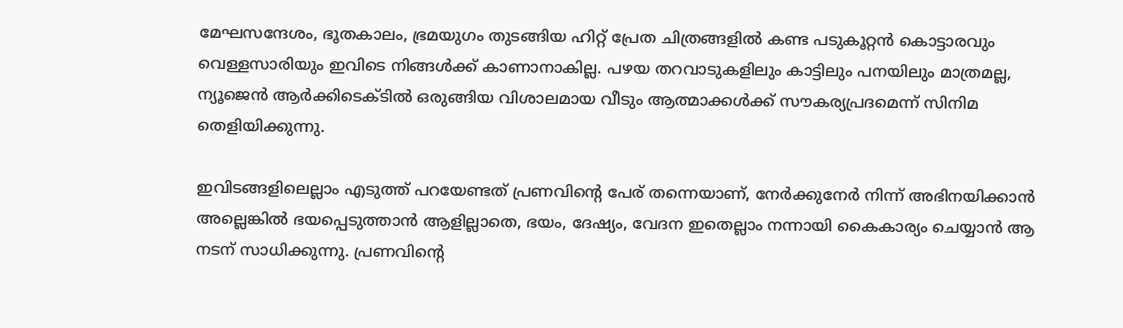മേഘസന്ദേശം, ഭൂതകാലം, ഭ്രമയുഗം തുടങ്ങിയ ഹിറ്റ് പ്രേത ചിത്രങ്ങളില്‍ കണ്ട പടുകൂറ്റന്‍ കൊട്ടാരവും വെള്ളസാരിയും ഇവിടെ നിങ്ങള്‍ക്ക് കാണാനാകില്ല. പഴയ തറവാടുകളിലും കാട്ടിലും പനയിലും മാത്രമല്ല, ന്യൂജെന്‍ ആര്‍ക്കിടെക്ടില്‍ ഒരുങ്ങിയ വിശാലമായ വീടും ആത്മാക്കള്‍ക്ക് സൗകര്യപ്രദമെന്ന് സിനിമ തെളിയിക്കുന്നു.

ഇവിടങ്ങളിലെല്ലാം എടുത്ത് പറയേണ്ടത് പ്രണവിന്റെ പേര് തന്നെയാണ്, നേര്‍ക്കുനേര്‍ നിന്ന് അഭിനയിക്കാന്‍ അല്ലെങ്കില്‍ ഭയപ്പെടുത്താന്‍ ആളില്ലാതെ, ഭയം, ദേഷ്യം, വേദന ഇതെല്ലാം നന്നായി കൈകാര്യം ചെയ്യാന്‍ ആ നടന് സാധിക്കുന്നു. പ്രണവിന്റെ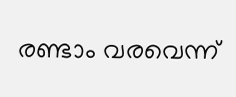രണ്ടാം വരവെന്ന്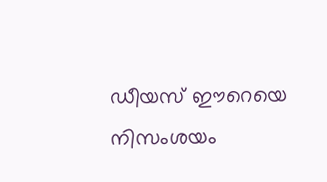ഡീയസ് ഈറെയെ നിസംശയം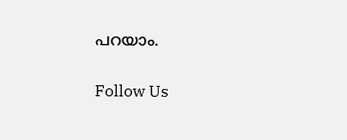പറയാം.

Follow Us